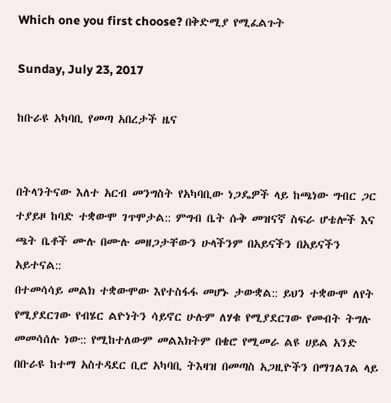Which one you first choose? በቅድሚያ የሚፈልጉት

Sunday, July 23, 2017

ከቡራዩ አካባቢ የመጣ አበረታች ዜና


በትላንትናው እለተ አርብ መንግስት የአካባቢው ነጋዴዎች ላይ ከጫነው ግብር ጋር ተያይዞ ከባድ ተቋውሞ ገጥሞታል:: ምግብ ቤት ሱቅ መዝናኛ ስፍራ ሆቴሎች እና ጫት ቤቶች ሙሉ በሙሉ መዘጋታቸውን ሁላችንም በአይናችን በአይናችን አይተናል::
በተመሳሳይ መልክ ተቋውሞው እየተስፋፋ መሆኑ ታውቋል:: ይህን ተቋውሞ ለየት የሚያደርገው የብሄር ልዮነትን ሳይኖር ሁሉም ለሃቁ የሚያደርገው የመብት ትግሉ መመሳሰሉ ነው:: የሚከተለውም መልእክትም በቄሮ የሚመራ ልዩ ሀይል አንድ በቡራዩ ከተማ አስተዳደር ቢሮ አካባቢ ትእዛዝ በመጣስ አጋዚዮችን በማገልገል ላይ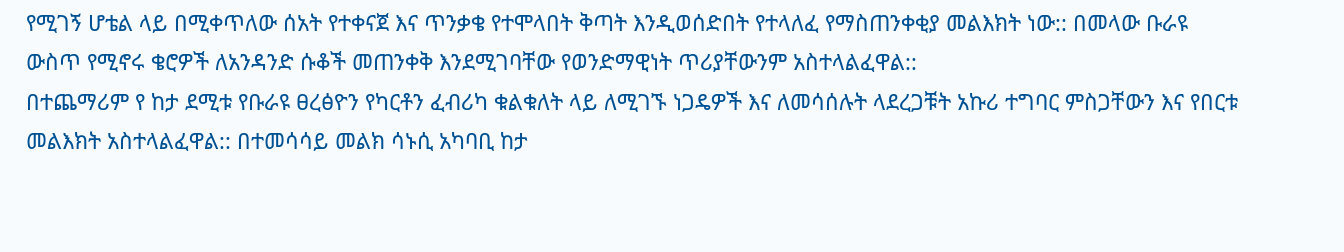የሚገኝ ሆቴል ላይ በሚቀጥለው ሰአት የተቀናጀ እና ጥንቃቄ የተሞላበት ቅጣት እንዲወሰድበት የተላለፈ የማስጠንቀቂያ መልእክት ነው:: በመላው ቡራዩ ውስጥ የሚኖሩ ቄሮዎች ለአንዳንድ ሱቆች መጠንቀቅ እንደሚገባቸው የወንድማዊነት ጥሪያቸውንም አስተላልፈዋል::
በተጨማሪም የ ከታ ደሚቱ የቡራዩ ፀረፅዮን የካርቶን ፈብሪካ ቁልቁለት ላይ ለሚገኙ ነጋዴዎች እና ለመሳሰሉት ላደረጋቹት አኩሪ ተግባር ምስጋቸውን እና የበርቱ መልእክት አስተላልፈዋል:: በተመሳሳይ መልክ ሳኑሲ አካባቢ ከታ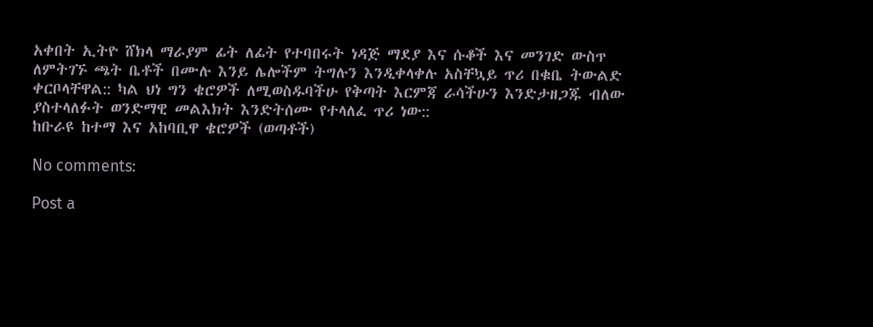አቀበት ኢትዮ ሸክላ ማራያም ፊት ለፊት የተባበሩት ነዳጅ ማደያ እና ሱቆች እና መንገድ ውስጥ ለምትገኙ ጫት ቤቶች በሙሉ እንይ ሌሎችም ትግሉን እንዲቀላቀሉ አስቸኳይ ጥሪ በቁቤ ትውልድ ቀርቦላቸዋል:: ካል ህነ ግን ቄሮዎች ለሚወስዱባችሁ የቅጣት እርምጃ ራሳችሁን እንድታዘጋጁ ብለው ያስተላለፉት ወንድማዊ መልእክት እንድትሰሙ የተላለፈ ጥሪ ነው::
ከቡራዩ ከተማ እና አከባቢዋ ቄሮዎች (ወጣቶች)

No comments:

Post a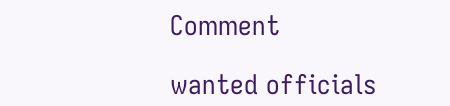Comment

wanted officials